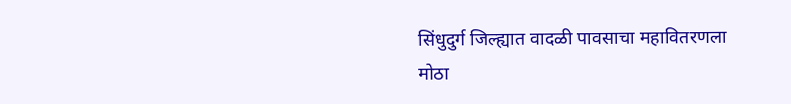सिंधुदुर्ग जिल्ह्यात वादळी पावसाचा महावितरणला मोठा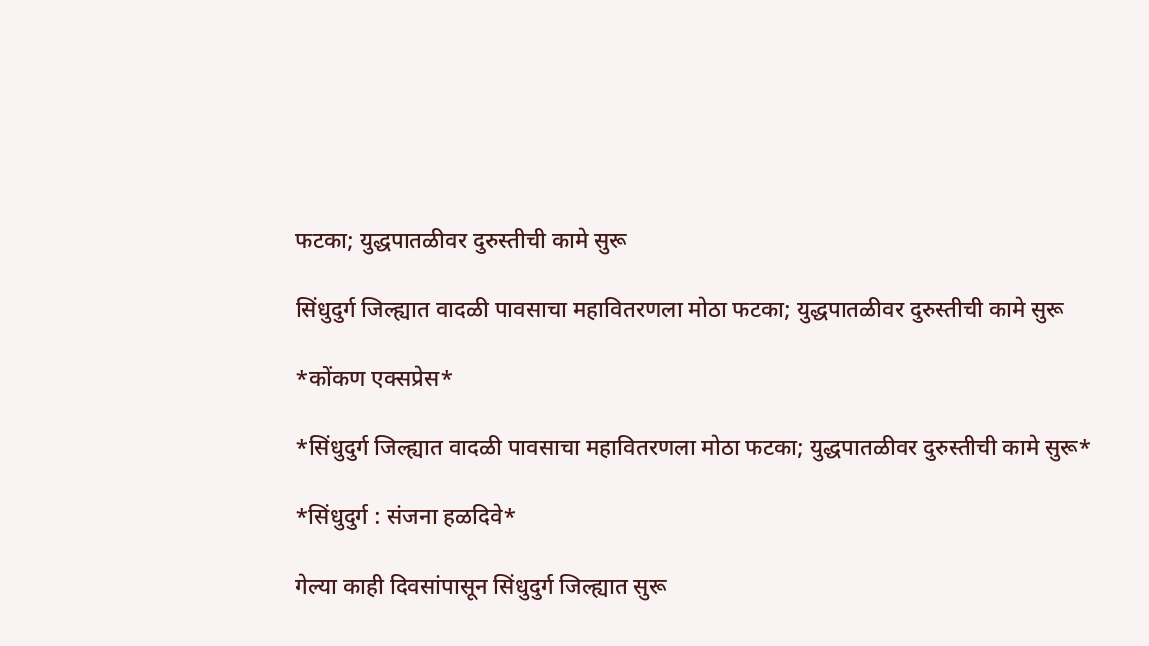फटका; युद्धपातळीवर दुरुस्तीची कामे सुरू

सिंधुदुर्ग जिल्ह्यात वादळी पावसाचा महावितरणला मोठा फटका; युद्धपातळीवर दुरुस्तीची कामे सुरू

*कोंकण एक्सप्रेस*

*सिंधुदुर्ग जिल्ह्यात वादळी पावसाचा महावितरणला मोठा फटका; युद्धपातळीवर दुरुस्तीची कामे सुरू*

*सिंधुदुर्ग : संजना हळदिवे*

गेल्या काही दिवसांपासून सिंधुदुर्ग जिल्ह्यात सुरू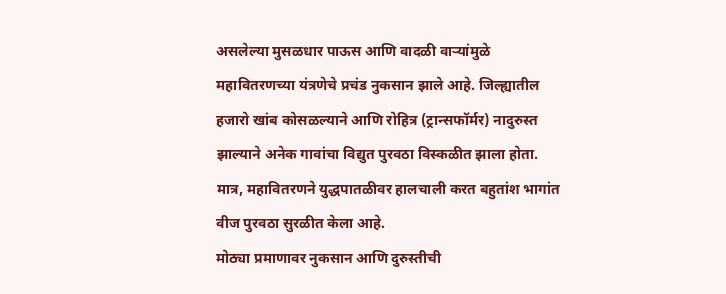असलेल्या मुसळधार पाऊस आणि वादळी वाऱ्यांमुळे महावितरणच्या यंत्रणेचे प्रचंड नुकसान झाले आहे. जिल्ह्यातील हजारो खांब कोसळल्याने आणि रोहित्र (ट्रान्सफॉर्मर) नादुरुस्त झाल्याने अनेक गावांचा विद्युत पुरवठा विस्कळीत झाला होता. मात्र, महावितरणने युद्धपातळीवर हालचाली करत बहुतांश भागांत वीज पुरवठा सुरळीत केला आहे.
मोठ्या प्रमाणावर नुकसान आणि दुरुस्तीची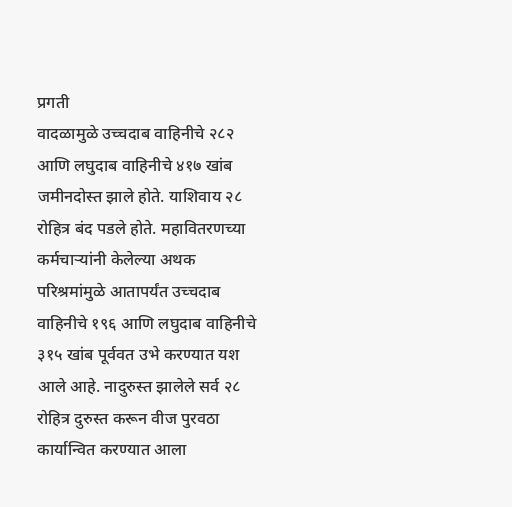प्रगती
वादळामुळे उच्चदाब वाहिनीचे २८२ आणि लघुदाब वाहिनीचे ४१७ खांब जमीनदोस्त झाले होते. याशिवाय २८ रोहित्र बंद पडले होते. महावितरणच्या कर्मचाऱ्यांनी केलेल्या अथक परिश्रमांमुळे आतापर्यंत उच्चदाब वाहिनीचे १९६ आणि लघुदाब वाहिनीचे ३१५ खांब पूर्ववत उभे करण्यात यश आले आहे. नादुरुस्त झालेले सर्व २८ रोहित्र दुरुस्त करून वीज पुरवठा कार्यान्वित करण्यात आला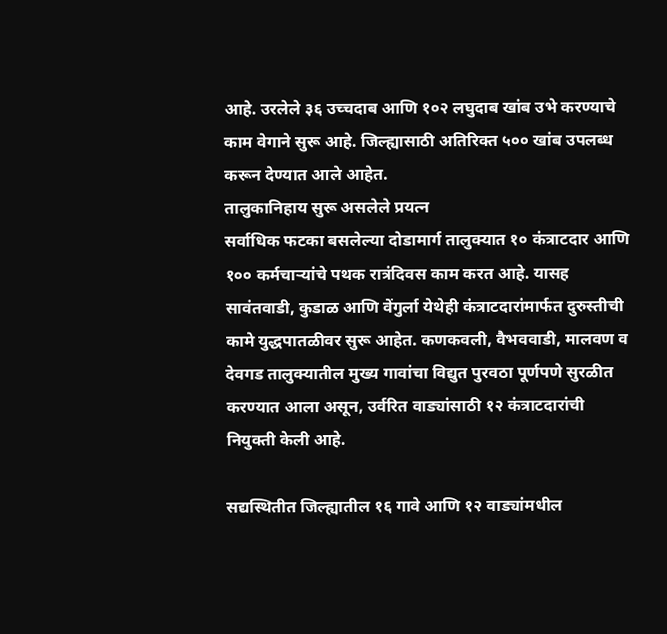आहे. उरलेले ३६ उच्चदाब आणि १०२ लघुदाब खांब उभे करण्याचे काम वेगाने सुरू आहे. जिल्ह्यासाठी अतिरिक्त ५०० खांब उपलब्ध करून देण्यात आले आहेत.
तालुकानिहाय सुरू असलेले प्रयत्न
सर्वाधिक फटका बसलेल्या दोडामार्ग तालुक्यात १० कंत्राटदार आणि १०० कर्मचाऱ्यांचे पथक रात्रंदिवस काम करत आहे. यासह सावंतवाडी, कुडाळ आणि वेंगुर्ला येथेही कंत्राटदारांमार्फत दुरुस्तीची कामे युद्धपातळीवर सुरू आहेत. कणकवली, वैभववाडी, मालवण व देवगड तालुक्यातील मुख्य गावांचा विद्युत पुरवठा पूर्णपणे सुरळीत करण्यात आला असून, उर्वरित वाड्यांसाठी १२ कंत्राटदारांची नियुक्ती केली आहे.

सद्यस्थितीत जिल्ह्यातील १६ गावे आणि १२ वाड्यांमधील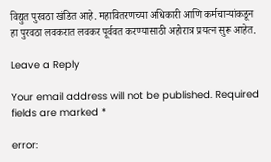विद्युत पुरवठा खंडित आहे. महावितरणच्या अधिकारी आणि कर्मचाऱ्यांकडून हा पुरवठा लवकरात लवकर पूर्ववत करण्यासाठी अहोरात्र प्रयत्न सुरू आहेत.

Leave a Reply

Your email address will not be published. Required fields are marked *

error: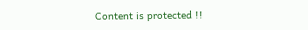Content is protected !!